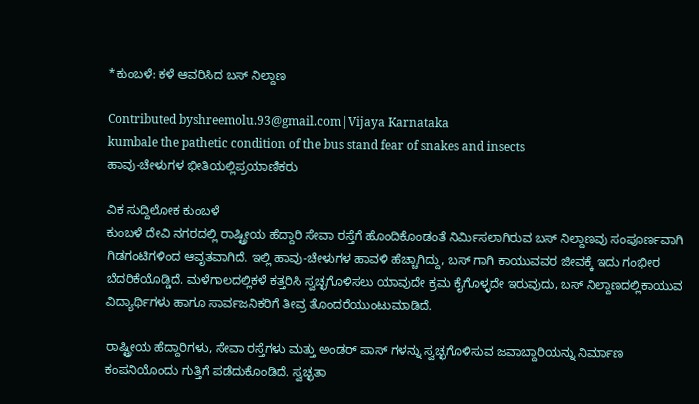*ಕುಂಬಳೆ: ಕಳೆ ಆವರಿಸಿದ ಬಸ್ ನಿಲ್ದಾಣ

Contributed byshreemolu.93@gmail.com|Vijaya Karnataka
kumbale the pathetic condition of the bus stand fear of snakes and insects
ಹಾವು-ಚೇಳುಗಳ ಭೀತಿಯಲ್ಲಿಪ್ರಯಾಣಿಕರು

ವಿಕ ಸುದ್ದಿಲೋಕ ಕುಂಬಳೆ
ಕುಂಬಳೆ ದೇವಿ ನಗರದಲ್ಲಿ ರಾಷ್ಟ್ರೀಯ ಹೆದ್ದಾರಿ ಸೇವಾ ರಸ್ತೆಗೆ ಹೊಂದಿಕೊಂಡಂತೆ ನಿರ್ಮಿಸಲಾಗಿರುವ ಬಸ್ ನಿಲ್ದಾಣವು ಸಂಪೂರ್ಣವಾಗಿ ಗಿಡಗಂಟಿಗಳಿಂದ ಆವೃತವಾಗಿದೆ. ಇಲ್ಲಿ ಹಾವು-ಚೇಳುಗಳ ಹಾವಳಿ ಹೆಚ್ಚಾಗಿದ್ದು, ಬಸ್ ಗಾಗಿ ಕಾಯುವವರ ಜೀವಕ್ಕೆ ಇದು ಗಂಭೀರ ಬೆದರಿಕೆಯೊಡ್ಡಿದೆ. ಮಳೆಗಾಲದಲ್ಲಿಕಳೆ ಕತ್ತರಿಸಿ ಸ್ವಚ್ಛಗೊಳಿಸಲು ಯಾವುದೇ ಕ್ರಮ ಕೈಗೊಳ್ಳದೇ ಇರುವುದು, ಬಸ್ ನಿಲ್ದಾಣದಲ್ಲಿಕಾಯುವ ವಿದ್ಯಾರ್ಥಿಗಳು ಹಾಗೂ ಸಾರ್ವಜನಿಕರಿಗೆ ತೀವ್ರ ತೊಂದರೆಯುಂಟುಮಾಡಿದೆ.

ರಾಷ್ಟ್ರೀಯ ಹೆದ್ದಾರಿಗಳು, ಸೇವಾ ರಸ್ತೆಗಳು ಮತ್ತು ಅಂಡರ್ ಪಾಸ್ ಗಳನ್ನು ಸ್ವಚ್ಛಗೊಳಿಸುವ ಜವಾಬ್ದಾರಿಯನ್ನು ನಿರ್ಮಾಣ ಕಂಪನಿಯೊಂದು ಗುತ್ತಿಗೆ ಪಡೆದುಕೊಂಡಿದೆ. ಸ್ವಚ್ಛತಾ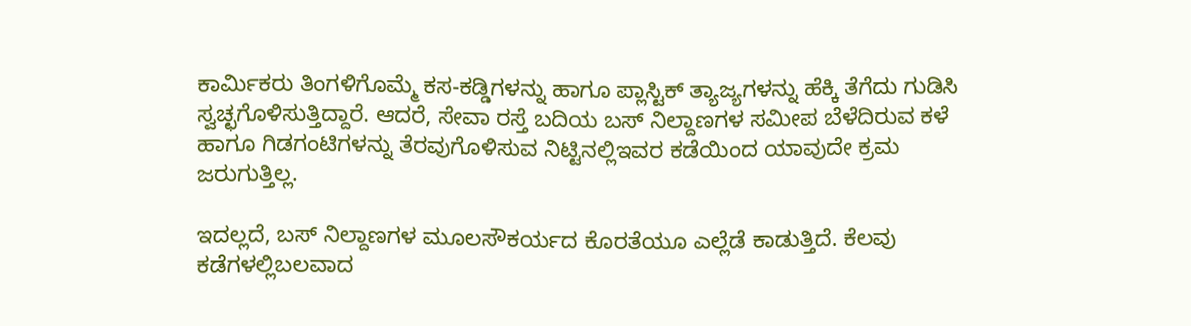ಕಾರ್ಮಿಕರು ತಿಂಗಳಿಗೊಮ್ಮೆ ಕಸ-ಕಡ್ಡಿಗಳನ್ನು ಹಾಗೂ ಪ್ಲಾಸ್ಟಿಕ್ ತ್ಯಾಜ್ಯಗಳನ್ನು ಹೆಕ್ಕಿ ತೆಗೆದು ಗುಡಿಸಿ ಸ್ವಚ್ಛಗೊಳಿಸುತ್ತಿದ್ದಾರೆ. ಆದರೆ, ಸೇವಾ ರಸ್ತೆ ಬದಿಯ ಬಸ್ ನಿಲ್ದಾಣಗಳ ಸಮೀಪ ಬೆಳೆದಿರುವ ಕಳೆ ಹಾಗೂ ಗಿಡಗಂಟಿಗಳನ್ನು ತೆರವುಗೊಳಿಸುವ ನಿಟ್ಟಿನಲ್ಲಿಇವರ ಕಡೆಯಿಂದ ಯಾವುದೇ ಕ್ರಮ ಜರುಗುತ್ತಿಲ್ಲ.

ಇದಲ್ಲದೆ, ಬಸ್ ನಿಲ್ದಾಣಗಳ ಮೂಲಸೌಕರ್ಯದ ಕೊರತೆಯೂ ಎಲ್ಲೆಡೆ ಕಾಡುತ್ತಿದೆ. ಕೆಲವು ಕಡೆಗಳಲ್ಲಿಬಲವಾದ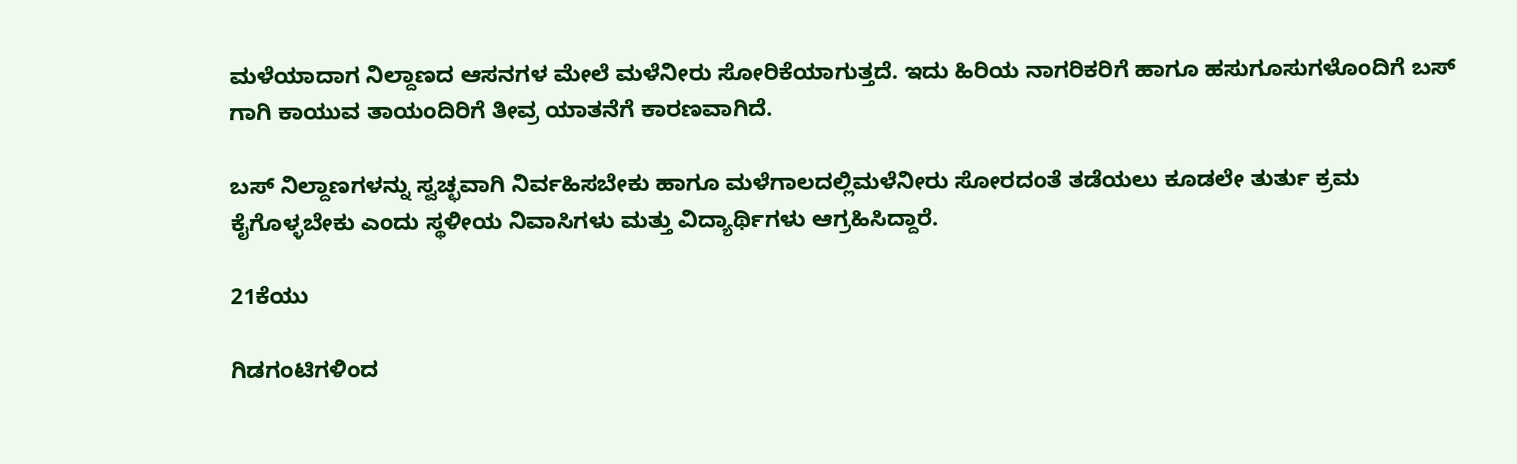ಮಳೆಯಾದಾಗ ನಿಲ್ದಾಣದ ಆಸನಗಳ ಮೇಲೆ ಮಳೆನೀರು ಸೋರಿಕೆಯಾಗುತ್ತದೆ. ಇದು ಹಿರಿಯ ನಾಗರಿಕರಿಗೆ ಹಾಗೂ ಹಸುಗೂಸುಗಳೊಂದಿಗೆ ಬಸ್ ಗಾಗಿ ಕಾಯುವ ತಾಯಂದಿರಿಗೆ ತೀವ್ರ ಯಾತನೆಗೆ ಕಾರಣವಾಗಿದೆ.

ಬಸ್ ನಿಲ್ದಾಣಗಳನ್ನು ಸ್ವಚ್ಛವಾಗಿ ನಿರ್ವಹಿಸಬೇಕು ಹಾಗೂ ಮಳೆಗಾಲದಲ್ಲಿಮಳೆನೀರು ಸೋರದಂತೆ ತಡೆಯಲು ಕೂಡಲೇ ತುರ್ತು ಕ್ರಮ ಕೈಗೊಳ್ಳಬೇಕು ಎಂದು ಸ್ಥಳೀಯ ನಿವಾಸಿಗಳು ಮತ್ತು ವಿದ್ಯಾರ್ಥಿಗಳು ಆಗ್ರಹಿಸಿದ್ದಾರೆ.

21ಕೆಯು

ಗಿಡಗಂಟಿಗಳಿಂದ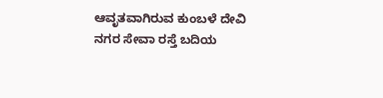ಆವೃತವಾಗಿರುವ ಕುಂಬಳೆ ದೇವಿ ನಗರ ಸೇವಾ ರಸ್ತೆ ಬದಿಯ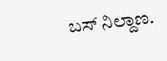ಬಸ್ ನಿಲ್ದಾಣ.